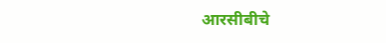आरसीबीचे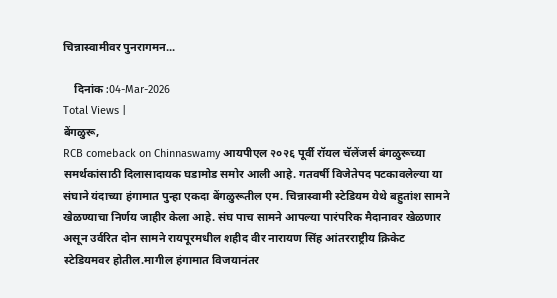चिन्नास्वामीवर पुनरागमन...

    दिनांक :04-Mar-2026
Total Views |
बेंगळुरू,
RCB comeback on Chinnaswamy आयपीएल २०२६ पूर्वी रॉयल चॅलेंजर्स बंगळुरूच्या समर्थकांसाठी दिलासादायक घडामोड समोर आली आहे. गतवर्षी विजेतेपद पटकावलेल्या या संघाने यंदाच्या हंगामात पुन्हा एकदा बेंगळुरूतील एम. चिन्नास्वामी स्टेडियम येथे बहुतांश सामने खेळण्याचा निर्णय जाहीर केला आहे. संघ पाच सामने आपल्या पारंपरिक मैदानावर खेळणार असून उर्वरित दोन सामने रायपूरमधील शहीद वीर नारायण सिंह आंतरराष्ट्रीय क्रिकेट स्टेडियमवर होतील.मागील हंगामात विजयानंतर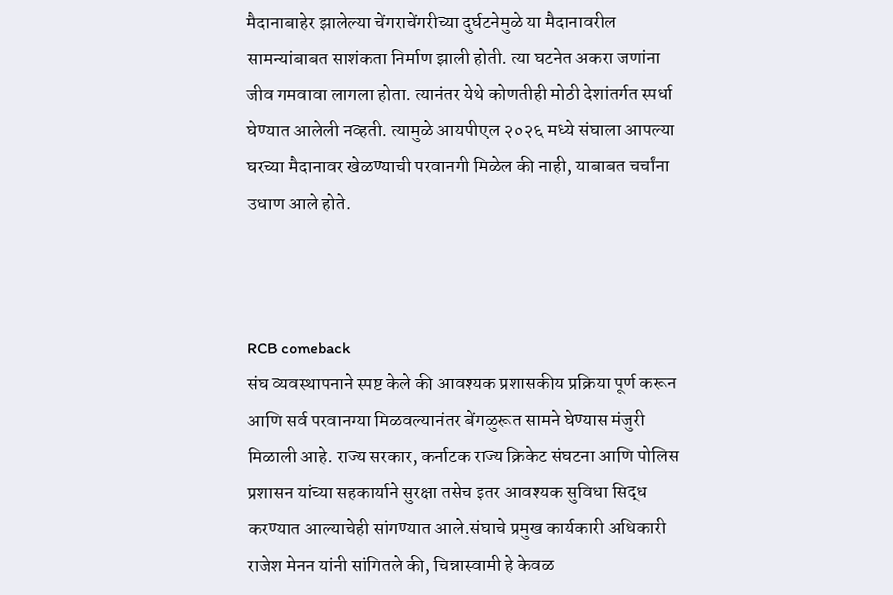मैदानाबाहेर झालेल्या चेंगराचेंगरीच्या दुर्घटनेमुळे या मैदानावरील सामन्यांबाबत साशंकता निर्माण झाली होती. त्या घटनेत अकरा जणांना जीव गमवावा लागला होता. त्यानंतर येथे कोणतीही मोठी देशांतर्गत स्पर्धा घेण्यात आलेली नव्हती. त्यामुळे आयपीएल २०२६ मध्ये संघाला आपल्या घरच्या मैदानावर खेळण्याची परवानगी मिळेल की नाही, याबाबत चर्चांना उधाण आले होते.



RCB comeback
संघ व्यवस्थापनाने स्पष्ट केले की आवश्यक प्रशासकीय प्रक्रिया पूर्ण करून आणि सर्व परवानग्या मिळवल्यानंतर बेंगळुरूत सामने घेण्यास मंजुरी मिळाली आहे. राज्य सरकार, कर्नाटक राज्य क्रिकेट संघटना आणि पोलिस प्रशासन यांच्या सहकार्याने सुरक्षा तसेच इतर आवश्यक सुविधा सिद्ध करण्यात आल्याचेही सांगण्यात आले.संघाचे प्रमुख कार्यकारी अधिकारी राजेश मेनन यांनी सांगितले की, चिन्नास्वामी हे केवळ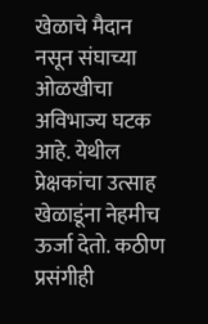खेळाचे मैदान नसून संघाच्या ओळखीचा अविभाज्य घटक आहे. येथील प्रेक्षकांचा उत्साह खेळाडूंना नेहमीच ऊर्जा देतो. कठीण प्रसंगीही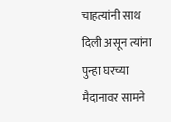चाहत्यांनी साथ दिली असून त्यांना पुन्हा घरच्या मैदानावर सामने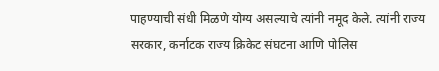पाहण्याची संधी मिळणे योग्य असल्याचे त्यांनी नमूद केले. त्यांनी राज्य सरकार, कर्नाटक राज्य क्रिकेट संघटना आणि पोलिस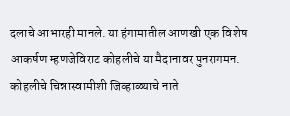दलाचे आभारही मानले. या हंगामातील आणखी एक विशेष आकर्षण म्हणजेविराट कोहलीचे या मैदानावर पुनरागमन. कोहलीचे चिन्नास्वामीशी जिव्हाळ्याचे नाते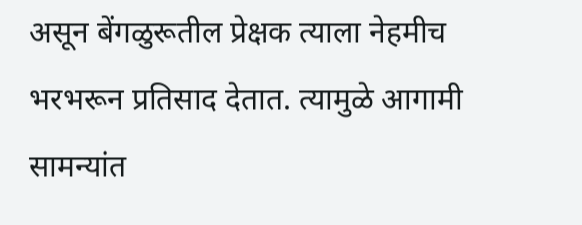असून बेंगळुरूतील प्रेक्षक त्याला नेहमीच भरभरून प्रतिसाद देतात. त्यामुळे आगामी सामन्यांत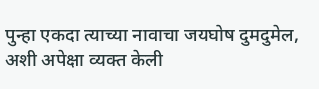पुन्हा एकदा त्याच्या नावाचा जयघोष दुमदुमेल, अशी अपेक्षा व्यक्त केली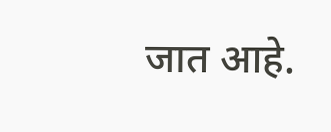जात आहे.